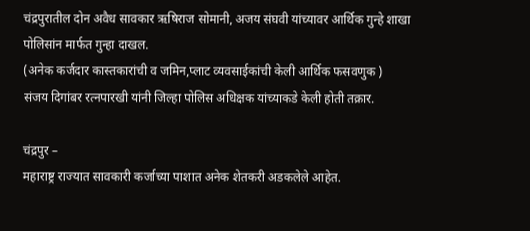चंद्रपुरातील दोन अवैध सावकार ऋषिराज सोमानी, अजय संघवी यांच्यावर आर्थिक गुन्हे शाखा पोलिसांन मार्फत गुन्हा दाखल.
(अनेक कर्जदार कास्तकारांची व जमिन,प्लाट व्यवसाईकांची केली आर्थिक फसवणुक )
संजय दिगांबर रत्नपारखी यांनी जिल्हा पोलिस अधिक्षक यांच्याकडे केली होती तक्रार.

चंद्रपुर –
महाराष्ट्र राज्यात सावकारी कर्जाच्या पाशात अनेक शेतकरी अडकलेले आहेत.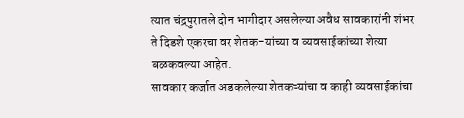त्यात चंद्रपुरातले दोन भागीदार असलेल्या अवैध सावकारांनी शंभर ते दिडशे एकरचा वर शेतक-यांच्या व व्यवसाईकांच्या शेत्या बळकवल्या आहेत.
सावकार कर्जात अडकलेल्या शेतकऱ्यांचा व काही व्यवसाईकांचा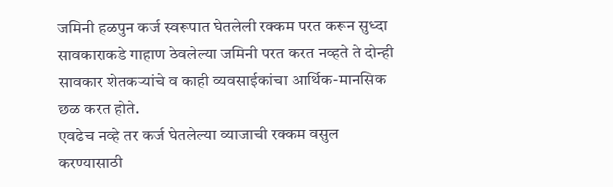जमिनी हळपुन कर्ज स्वरूपात घेतलेली रक्कम परत करून सुध्दा सावकाराकडे गाहाण ठेवलेल्या जमिनी परत करत नव्हते ते दोन्ही सावकार शेतकऱ्यांचे व काही व्यवसाईकांचा आर्थिक-मानसिक छळ करत होते.
एवढेच नव्हे तर कर्ज घेतलेल्या व्याजाची रक्कम वसुल करण्यासाठी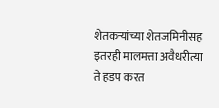शेतकऱ्यांच्या शेतजमिनीसह इतरही मालमत्ता अवैधरीत्या ते हडप करत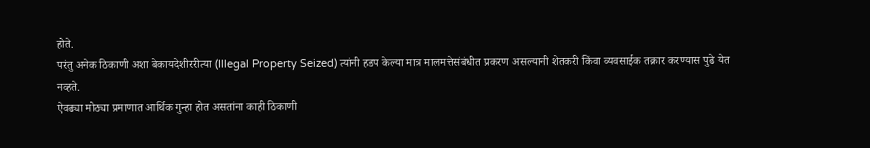होते.
परंतु अनेक ठिकाणी अशा बेकायदेशीररीत्या (Illegal Property Seized) त्यांनी हडप केल्या मात्र मालमत्तेसंबंधीत प्रकरण असल्यानी शेतकरी किंवा व्यवसाईक तक्रार करण्यास पुढे येत नव्हते.
ऐवढ्या मोठ्या प्रमाणात आर्थिक गुन्हा होत असतांना काही ठिकाणी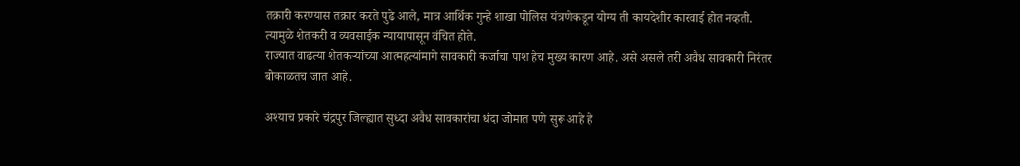तक्रारी करण्यास तक्रार करते पुढे आले, मात्र आर्थिक गुन्हे शाखा पोलिस यंत्रणेकडून योग्य ती कायदेशीर कारवाई होत नव्हती. त्यामुळे शेतकरी व व्यवसाईक न्यायापासून वंचित होते.
राज्यात वाढत्या शेतकऱ्यांच्या आत्महत्यांमागे सावकारी कर्जाचा पाश हेच मुख्य कारण आहे. असे असले तरी अवैध सावकारी निरंतर बोकाळतच जात आहे.

अश्याच प्रकारे चंद्रपुर जिल्ह्यात सुध्दा अवैध सावकारांचा धंदा जोमात पणे सुरू आहे हे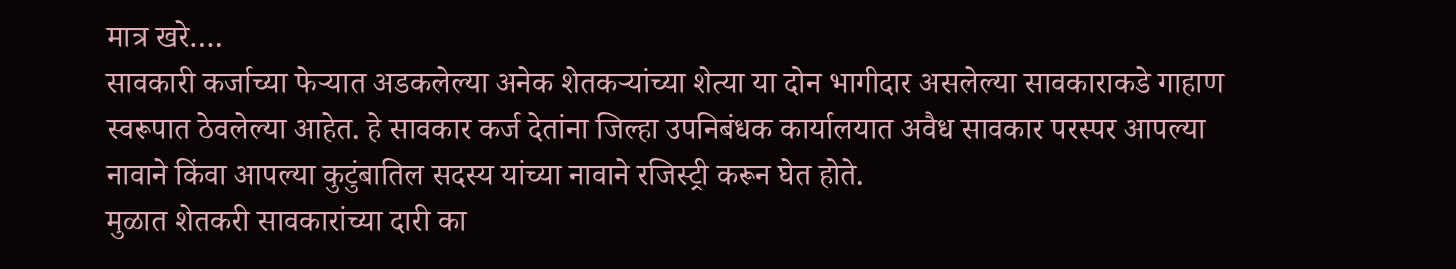मात्र खरे….
सावकारी कर्जाच्या फेऱ्यात अडकलेल्या अनेक शेतकऱ्यांच्या शेत्या या दोन भागीदार असलेल्या सावकाराकडे गाहाण स्वरूपात ठेवलेल्या आहेत. हे सावकार कर्ज देतांना जिल्हा उपनिबंधक कार्यालयात अवैध सावकार परस्पर आपल्या नावाने किंवा आपल्या कुटुंबातिल सदस्य यांच्या नावाने रजिस्ट्री करून घेत होते.
मुळात शेतकरी सावकारांच्या दारी का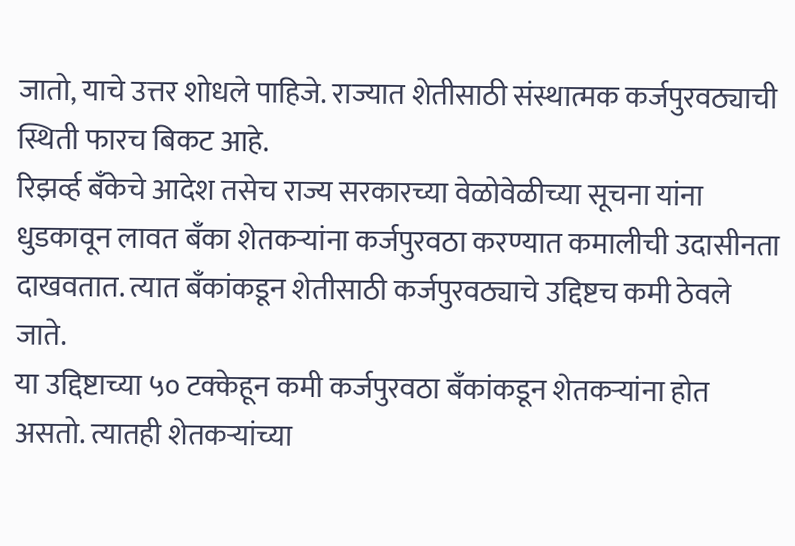जातो, याचे उत्तर शोधले पाहिजे. राज्यात शेतीसाठी संस्थात्मक कर्जपुरवठ्याची स्थिती फारच बिकट आहे.
रिझर्व्ह बॅंकेचे आदेश तसेच राज्य सरकारच्या वेळोवेळीच्या सूचना यांना धुडकावून लावत बॅंका शेतकऱ्यांना कर्जपुरवठा करण्यात कमालीची उदासीनता दाखवतात. त्यात बॅंकांकडून शेतीसाठी कर्जपुरवठ्याचे उद्दिष्टच कमी ठेवले जाते.
या उद्दिष्टाच्या ५० टक्केहून कमी कर्जपुरवठा बॅंकांकडून शेतकऱ्यांना होत असतो. त्यातही शेतकऱ्यांच्या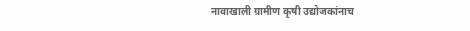नावाखाली ग्रामीण कृषी उद्योजकांनाच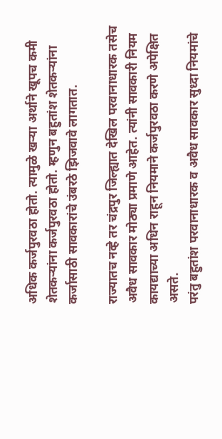अधिक कर्जपुरवठा होतो. त्यामुळे खऱ्या अर्थाने खूपच कमी शेतकऱ्यांना कर्जपुरवठा होतो. म्हणुन बहुतांश शेतकऱ्यांना कर्जासाठी सावकारांचे उंबरठे झिजवावे लागतात.

राज्यातच नव्हे तर चंद्रपुर जिल्ह्यात देखिल परवानाधारक तसेच अवैध सावकार मोठ्या प्रमाणे आहेत. त्यांनी सावकारी नियम कायद्याच्या अधिन राहून नियमाने कर्जपुरवठा करणे अपेक्षित असते.
परंतु बहुतांश परवानाधारक व अवैध सावकार सुध्दा नियमांचे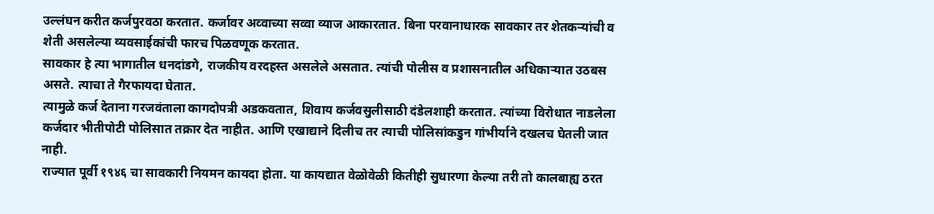उल्लंघन करीत कर्जपुरवठा करतात. कर्जावर अव्वाच्या सव्वा व्याज आकारतात. बिना परवानाधारक सावकार तर शेतकऱ्यांची व शेती असलेल्या व्यवसाईकांची फारच पिळवणूक करतात.
सावकार हे त्या भागातील धनदांडगे, राजकीय वरदहस्त असलेले असतात. त्यांची पोलीस व प्रशासनातील अधिकाऱ्यात उठबस असते. त्याचा ते गैरफायदा घेतात.
त्यामुळे कर्ज देताना गरजवंताला कागदोपत्री अडकवतात, शिवाय कर्जवसुलीसाठी दंडेलशाही करतात. त्यांच्या विरोधात नाडलेला कर्जदार भीतीपोटी पोलिसात तक्रार देत नाहीत. आणि एखाद्याने दिलीच तर त्याची पोलिसांकडुन गांभीर्याने दखलच घेतली जात नाही.
राज्यात पूर्वी १९४६ चा सावकारी नियमन कायदा होता. या कायद्यात वेळोवेळी कितीही सुधारणा केल्या तरी तो कालबाह्य ठरत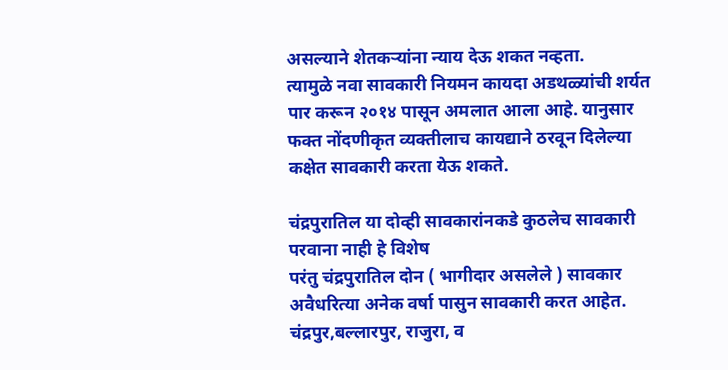असल्याने शेतकऱ्यांना न्याय देऊ शकत नव्हता.
त्यामुळे नवा सावकारी नियमन कायदा अडथळ्यांची शर्यत पार करून २०१४ पासून अमलात आला आहे. यानुसार फक्त नोंदणीकृत व्यक्तीलाच कायद्याने ठरवून दिलेल्या कक्षेत सावकारी करता येऊ शकते.

चंद्रपुरातिल या दोव्ही सावकारांनकडे कुठलेच सावकारी परवाना नाही हे विशेष
परंतु चंद्रपुरातिल दोन ( भागीदार असलेले ) सावकार अवैधरित्या अनेक वर्षा पासुन सावकारी करत आहेत.
चंद्रपुर,बल्लारपुर, राजुरा, व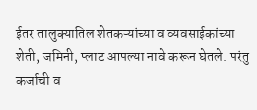ईतर तालुक्यातिल शेतकऱ्यांच्या व व्यवसाईकांच्या शेती, जमिनी, प्लाट आपल्या नावे करून घेतले. परंतु कर्जाची व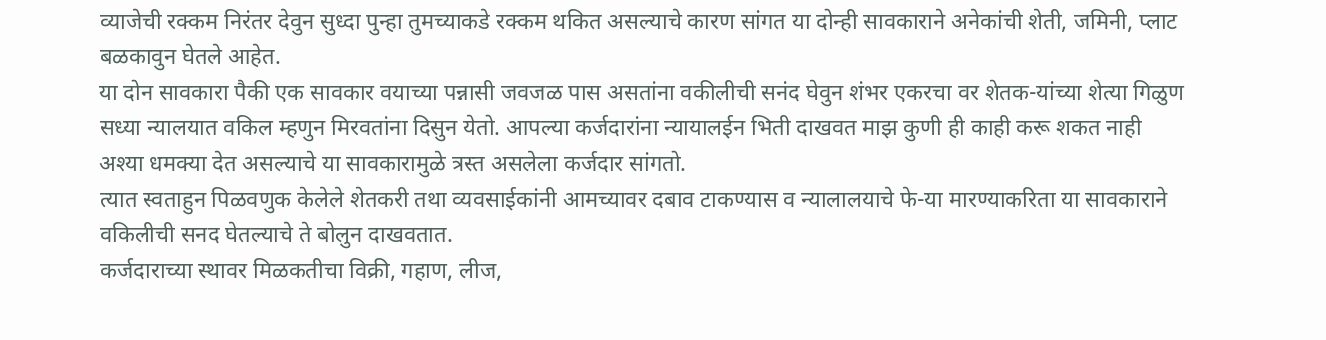व्याजेची रक्कम निरंतर देवुन सुध्दा पुन्हा तुमच्याकडे रक्कम थकित असल्याचे कारण सांगत या दोन्ही सावकाराने अनेकांची शेती, जमिनी, प्लाट बळकावुन घेतले आहेत.
या दोन सावकारा पैकी एक सावकार वयाच्या पन्नासी जवजळ पास असतांना वकीलीची सनंद घेवुन शंभर एकरचा वर शेतक-यांच्या शेत्या गिळुण सध्या न्यालयात वकिल म्हणुन मिरवतांना दिसुन येतो. आपल्या कर्जदारांना न्यायालईन भिती दाखवत माझ कुणी ही काही करू शकत नाही अश्या धमक्या देत असल्याचे या सावकारामुळे त्रस्त असलेला कर्जदार सांगतो.
त्यात स्वताहुन पिळवणुक केलेले शेतकरी तथा व्यवसाईकांनी आमच्यावर दबाव टाकण्यास व न्यालालयाचे फे-या मारण्याकरिता या सावकाराने वकिलीची सनद घेतल्याचे ते बोलुन दाखवतात.
कर्जदाराच्या स्थावर मिळकतीचा विक्री, गहाण, लीज,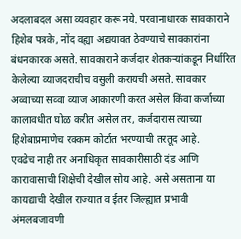अदलाबदल असा व्यवहार करू नये. परवानाधारक सावकाराने हिशेब पत्रके, नोंद वह्या अद्ययावत ठेवण्याचे सावकारांना बंधनकारक असते. सावकाराने कर्जदार शेतकऱ्यांकडून निर्धारित केलेल्या व्याजदराचीच वसुली करायची असते. सावकार अव्वाच्या सव्वा व्याज आकारणी करत असेल किंवा कर्जाच्या कालावधीत घोळ करीत असेल तर, कर्जदारास त्याच्या हिशेबाप्रमाणेच रक्कम कोर्टात भरण्याची तरतूद आहे.
एवढेच नाही तर अनाधिकृत सावकारीसाठी दंड आणि कारावासाची शिक्षेची देखील सोय आहे. असे असताना या कायद्याची देखील राज्यात व ईतर जिल्ह्यात प्रभावी अंमलबजावणी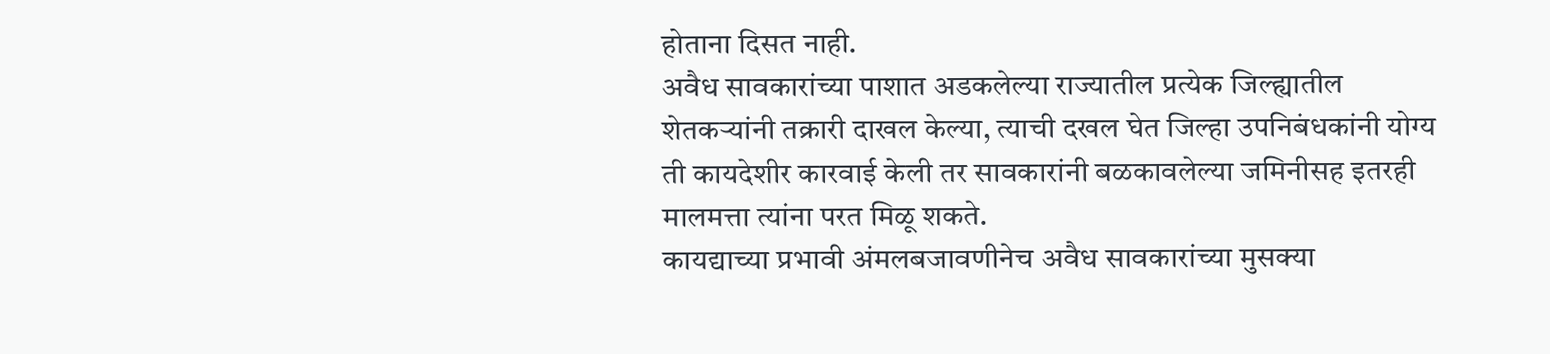होताना दिसत नाही.
अवैध सावकारांच्या पाशात अडकलेल्या राज्यातील प्रत्येक जिल्ह्यातील शेतकऱ्यांनी तक्रारी दाखल केल्या, त्याची दखल घेत जिल्हा उपनिबंधकांनी योग्य ती कायदेशीर कारवाई केली तर सावकारांनी बळकावलेल्या जमिनीसह इतरही मालमत्ता त्यांना परत मिळू शकते.
कायद्याच्या प्रभावी अंमलबजावणीनेच अवैध सावकारांच्या मुसक्या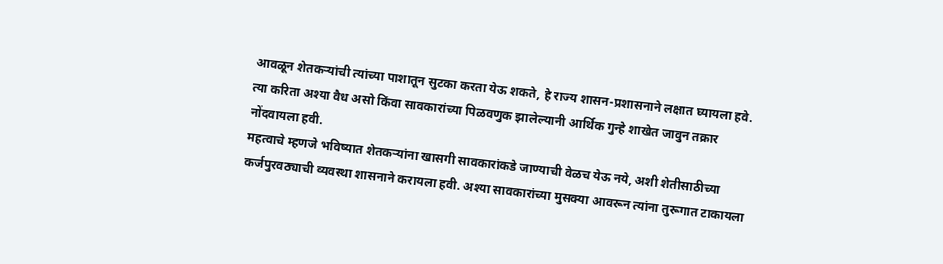आवळून शेतकऱ्यांची त्यांच्या पाशातून सुटका करता येऊ शकते, हे राज्य शासन-प्रशासनाने लक्षात घ्यायला हवे. त्या करिता अश्या वैध असो किंवा सावकारांच्या पिळवणुक झालेल्यानी आर्थिक गुन्हे शाखेत जावुन तक्रार नोंदवायला हवी.
महत्वाचे म्हणजे भविष्यात शेतकऱ्यांना खासगी सावकारांकडे जाण्याची वेळच येऊ नये, अशी शेतीसाठीच्या कर्जपुरवठ्याची व्यवस्था शासनाने करायला हवी. अश्या सावकारांच्या मुसक्या आवरून त्यांना तुरूगात टाकायला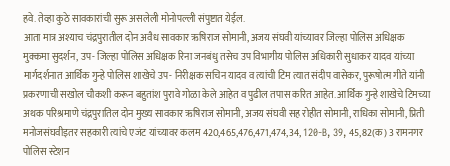हवे. तेव्हा कुठे सावकारांची सुरू असलेली मोनोपल्ली संपुष्टात येईल.
आता मात्र अश्याच चंद्रपुरातील दोन अवैध सावकार ऋषिराज सोमानी, अजय संघवी यांच्यावर जिल्हा पोलिस अधिक्षक मुक्कमा सुदर्शन, उप- जिल्हा पोलिस अधिक्षक रिना जनबंधु तसेच उप विभागीय पोलिस अधिकारी सुधाकर यादव यांच्या मार्गदर्शनात आर्थिक गुन्हे पोलिस शाखेचे उप- निरीक्षक सचिन यादव व त्यांची टिम त्यात संदीप वासेकर, पुरूषोत्म गीते यांनी प्रकरणाची सखोल चौकशी करून बहुतांश पुरावे गोळा केले आहेत व पुढील तपास करित आहेत. आर्थिक गुन्हे शाखेचे टिमच्या अथक परिश्रमाणे चंद्रपुरातिल दोन मुख्य सावकार ऋषिराज सोमानी, अजय संघवी सह रोहीत सोमानी, राधिका सोमानी, प्रिती मनोजसंघवीइतर सहकारी त्यांचे एजंट यांच्यावर कलम 420,465,476,471,474,34, 120-B, 39, 45,82(क) 3 रामनगर पोलिस स्टेशन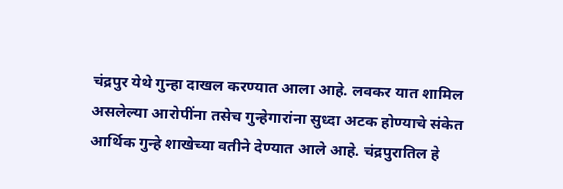चंद्रपुर येथे गुन्हा दाखल करण्यात आला आहे. लवकर यात शामिल असलेल्या आरोपींना तसेच गुन्हेगारांना सुध्दा अटक होण्याचे संकेत आर्थिक गुन्हे शाखेच्या वतीने देण्यात आले आहे. चंद्रपुरातिल हे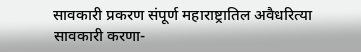सावकारी प्रकरण संपूर्ण महाराष्ट्रातिल अवैधरित्या सावकारी करणा-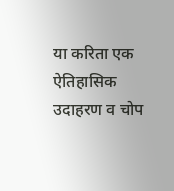या करिता एक ऐतिहासिक उदाहरण व चोप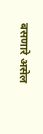बसणारे असेल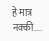हे मात्र नक्की….